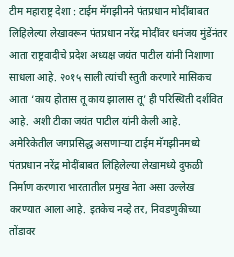टीम महाराष्ट्र देशा : टाईम मॅगझीनने पंतप्रधान मोदींबाबत लिहिलेल्या लेखावरून पंतप्रधान नरेंद्र मोदींवर धनंजय मुंडेंनंतर आता राष्ट्रवादीचे प्रदेश अध्यक्ष जयंत पाटील यांनी निशाणा साधला आहे. २०१५ साली त्यांची स्तुती करणारे मासिकच आता ‘काय होतास तू काय झालास तू’ ही परिस्थिती दर्शवित आहे. अशी टीका जयंत पाटील यांनी केली आहे.
अमेरिकेतील जगप्रसिद्ध असणाऱ्या टाईम मॅगझीनमध्ये पंतप्रधान नरेंद्र मोदींबाबत लिहिलेल्या लेखामध्ये दुफळी निर्माण करणारा भारतातील प्रमुख नेता असा उल्लेख करण्यात आला आहे. इतकेच नव्हे तर, निवडणुकीच्या तोंडावर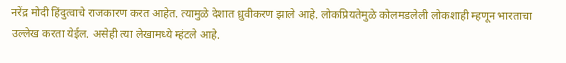नरेंद्र मोदी हिंदुत्वाचे राजकारण करत आहेत. त्यामुळे देशात ध्रुवीकरण झाले आहे. लोकप्रियतेमुळे कोलमडलेली लोकशाही म्हणून भारताचा उल्लेख करता येईल. असेही त्या लेखामध्ये म्हंटले आहे.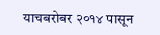याचबरोबर २०१४ पासून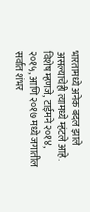भारतामध्ये अनेक बदल झाले असल्याचेही त्यामध्ये म्हंटले आहे.
विशेष म्हणजे, टाईमने २०१४, २०१५, आणि २०१७ मध्ये जगातील सर्वात शंभर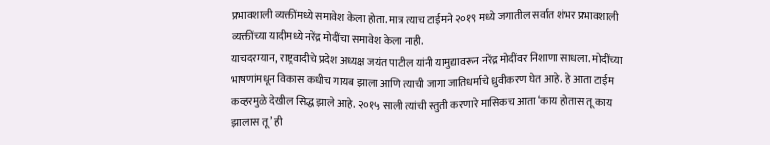प्रभावशाली व्यक्तींमध्ये समावेश केला होता. मात्र त्याच टाईमने २०१९ मध्ये जगातील सर्वात शंभर प्रभावशाली व्यक्तींच्या यादीमध्ये नरेंद्र मोदींचा समावेश केला नाही.
याचदरम्यान, राष्ट्रवादीचे प्रदेश अध्यक्ष जयंत पाटील यांनी यामुद्यावरून नरेंद्र मोदींवर निशाणा साधला. मोदींच्या भाषणांमधून विकास कधीच गायब झाला आणि त्याची जागा जातिधर्माचे ध्रुवीकरण घेत आहे. हे आता टाईम कव्हरमुळे देखील सिद्ध झाले आहे. २०१५ साली त्यांची स्तुती करणारे मासिकच आता ‘काय होतास तू काय झालास तू’ ही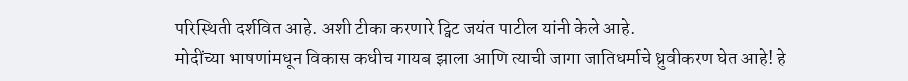परिस्थिती दर्शवित आहे. अशी टीका करणारे ट्विट जयंत पाटील यांनी केले आहे.
मोदींच्या भाषणांमधून विकास कधीच गायब झाला आणि त्याची जागा जातिधर्माचे ध्रुवीकरण घेत आहे! हे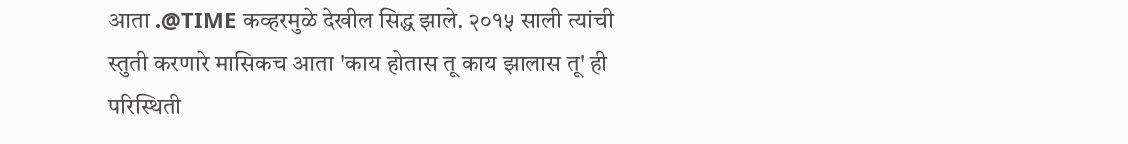आता .@TIME कव्हरमुळे देखील सिद्ध झाले. २०१५ साली त्यांची स्तुती करणारे मासिकच आता 'काय होतास तू काय झालास तू' ही परिस्थिती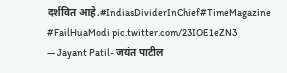दर्शवित आहे.#IndiasDividerInChief#TimeMagazine #FailHuaModi pic.twitter.com/23IOE1eZN3
— Jayant Patil- जयंत पाटील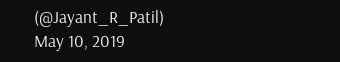(@Jayant_R_Patil) May 10, 2019